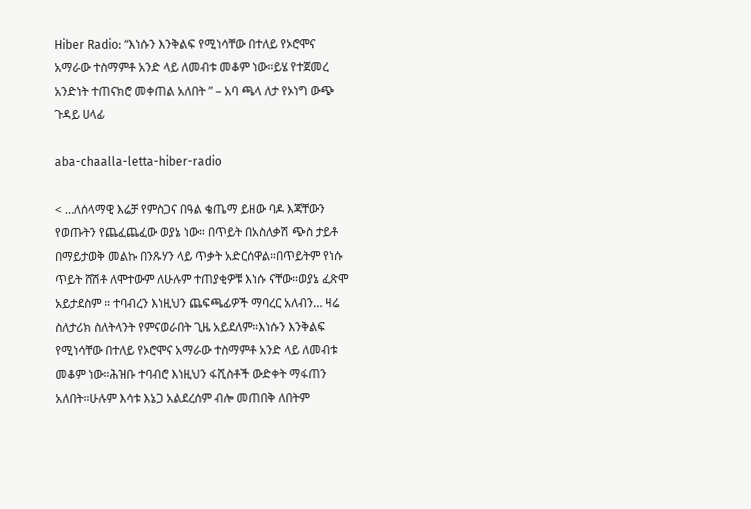Hiber Radio: “እነሱን እንቅልፍ የሚነሳቸው በተለይ የኦሮሞና አማራው ተስማምቶ አንድ ላይ ለመብቱ መቆም ነው።ይሄ የተጀመረ አንድነት ተጠናክሮ መቀጠል አለበት ” – አባ ጫላ ለታ የኦነግ ውጭ ጉዳይ ሀላፊ

aba-chaalla-letta-hiber-radio

< …ለሰላማዊ እሬቻ የምስጋና በዓል ቄጤማ ይዘው ባዶ እጃቸውን የወጡትን የጨፈጨፈው ወያኔ ነው። በጥይት በአስለቃሽ ጭስ ታይቶ በማይታወቅ መልኩ በንጹሃን ላይ ጥቃት አድርሰዋል።በጥይትም የነሱ ጥይት ሸሽቶ ለሞተውም ለሁሉም ተጠያቂዎቹ እነሱ ናቸው።ወያኔ ፈጽሞ አይታደስም ። ተባብረን እነዚህን ጨፍጫፊዎች ማባረር አለብን… ዛሬ ስለታሪክ ስለትላንት የምናወራበት ጊዜ አይደለም።እነሱን እንቅልፍ የሚነሳቸው በተለይ የኦሮሞና አማራው ተስማምቶ አንድ ላይ ለመብቱ መቆም ነው።ሕዝቡ ተባብሮ እነዚህን ፋሺስቶች ውድቀት ማፋጠን አለበት።ሁሉም እሳቱ እኔጋ አልደረሰም ብሎ መጠበቅ ለበትም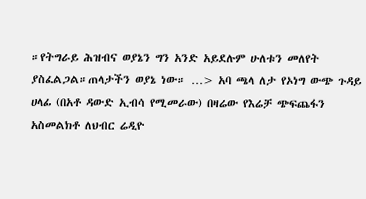።የትግራይ ሕዝብና ወያኔን ግን አንድ አይደሉም ሁለቱን መለየት ያስፈልጋል።ጠላታችን ወያኔ ነው። …> አባ ጫላ ለታ የኦነግ ውጭ ጉዳይ ሀላፊ (በአቶ ዳውድ ኢብሳ የሚመራው) በዛሬው የእሬቻ ጭፍጨፋን አስመልክቶ ለህብር ሬዲዮ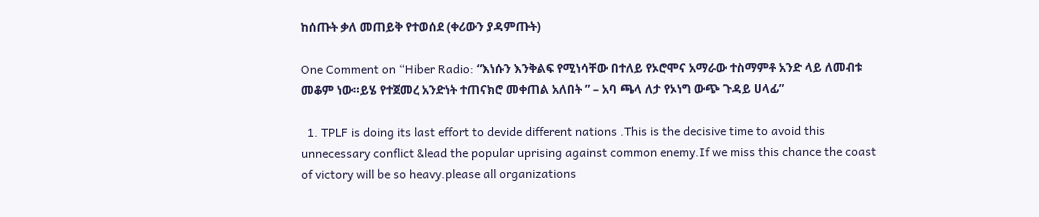ከሰጡት ቃለ መጠይቅ የተወሰደ (ቀሪውን ያዳምጡት)

One Comment on “Hiber Radio: “እነሱን እንቅልፍ የሚነሳቸው በተለይ የኦሮሞና አማራው ተስማምቶ አንድ ላይ ለመብቱ መቆም ነው።ይሄ የተጀመረ አንድነት ተጠናክሮ መቀጠል አለበት ” – አባ ጫላ ለታ የኦነግ ውጭ ጉዳይ ሀላፊ”

  1. TPLF is doing its last effort to devide different nations .This is the decisive time to avoid this unnecessary conflict &lead the popular uprising against common enemy.If we miss this chance the coast of victory will be so heavy.please all organizations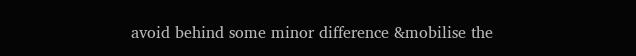avoid behind some minor difference &mobilise the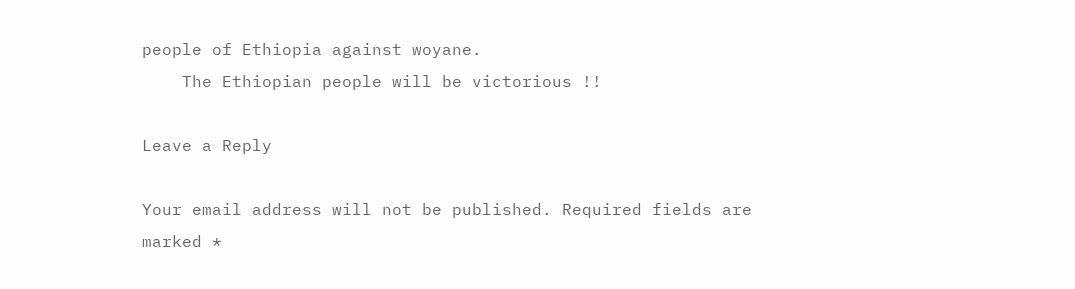people of Ethiopia against woyane.
    The Ethiopian people will be victorious !!

Leave a Reply

Your email address will not be published. Required fields are marked *